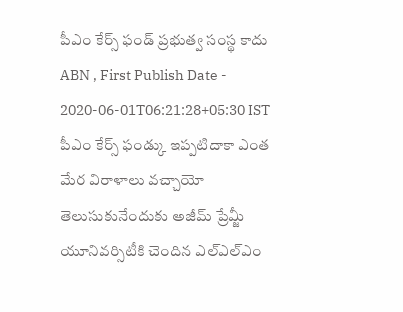పీఎం కేర్స్ ఫండ్ ప్రభుత్వ సంస్థ కాదు
ABN , First Publish Date - 2020-06-01T06:21:28+05:30 IST
పీఎం కేర్స్ ఫండ్కు ఇప్పటిదాకా ఎంత మేర విరాళాలు వచ్చాయో తెలుసుకునేందుకు అజీమ్ ప్రేమ్జీ యూనివర్సిటీకి చెందిన ఎల్ఎల్ఎం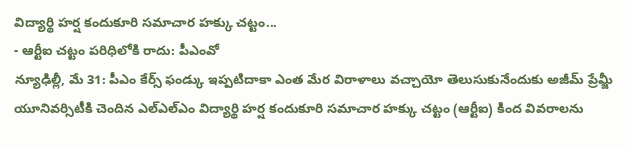విద్యార్థి హర్ష కందుకూరి సమాచార హక్కు చట్టం...
- ఆర్టీఐ చట్టం పరిధిలోకి రాదు: పీఎంవో
న్యూఢిల్లీ, మే 31: పీఎం కేర్స్ ఫండ్కు ఇప్పటిదాకా ఎంత మేర విరాళాలు వచ్చాయో తెలుసుకునేందుకు అజీమ్ ప్రేమ్జీ యూనివర్సిటీకి చెందిన ఎల్ఎల్ఎం విద్యార్థి హర్ష కందుకూరి సమాచార హక్కు చట్టం (ఆర్టీఐ) కింద వివరాలను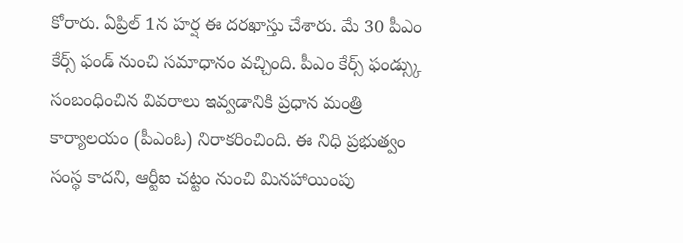కోరారు. ఏప్రిల్ 1న హర్ష ఈ దరఖాస్తు చేశారు. మే 30 పీఎం కేర్స్ ఫండ్ నుంచి సమాధానం వచ్చింది. పీఎం కేర్స్ ఫండ్స్కు సంబంధించిన వివరాలు ఇవ్వడానికి ప్రధాన మంత్రి కార్యాలయం (పీఎంఓ) నిరాకరించింది. ఈ నిధి ప్రభుత్వం సంస్థ కాదని, ఆర్టీఐ చట్టం నుంచి మినహాయింపు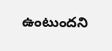ఉంటుందని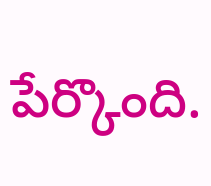పేర్కొంది.